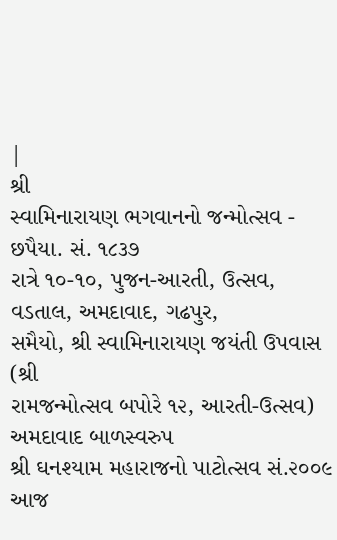|
શ્રી
સ્વામિનારાયણ ભગવાનનો જન્મોત્સવ - છપૈયા. સં. ૧૮૩૭
રાત્રે ૧૦-૧૦, પુજન-આરતી, ઉત્સવ, વડતાલ, અમદાવાદ, ગઢપુર,
સમૈયો, શ્રી સ્વામિનારાયણ જયંતી ઉપવાસ (શ્રી
રામજન્મોત્સવ બપોરે ૧૨, આરતી-ઉત્સવ) અમદાવાદ બાળસ્વરુપ
શ્રી ઘનશ્યામ મહારાજનો પાટોત્સવ સં.૨૦૦૯ આજ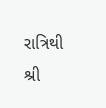રાત્રિથી
શ્રી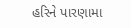હરિને પારણામા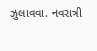ઝુલાવવા. નવરાત્રી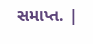સમાપ્ત. |